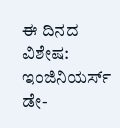ಈ ದಿನದ ವಿಶೇಷ: ಇಂಜಿನಿಯರ್ಸ್ ಡೇ-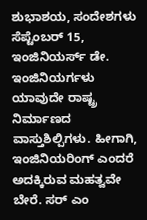ಶುಭಾಶಯ, ಸಂದೇಶಗಳು
ಸೆಪ್ಟೆಂಬರ್ 15, ಇಂಜಿನಿಯರ್ಸ್ ಡೇ. ಇಂಜಿನಿಯರ್ಗಳು ಯಾವುದೇ ರಾಷ್ಟ್ರ ನಿರ್ಮಾಣದ ವಾಸ್ತುಶಿಲ್ಪಿಗಳು. ಹೀಗಾಗಿ, ಇಂಜಿನಿಯರಿಂಗ್ ಎಂದರೆ ಅದಕ್ಕಿರುವ ಮಹತ್ವವೇ ಬೇರೆ. ಸರ್ ಎಂ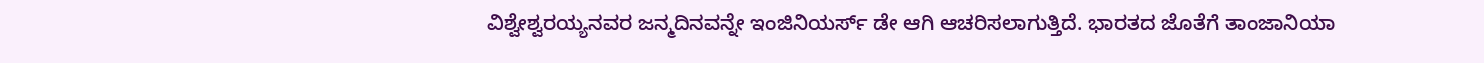ವಿಶ್ವೇಶ್ವರಯ್ಯನವರ ಜನ್ಮದಿನವನ್ನೇ ಇಂಜಿನಿಯರ್ಸ್ ಡೇ ಆಗಿ ಆಚರಿಸಲಾಗುತ್ತಿದೆ. ಭಾರತದ ಜೊತೆಗೆ ತಾಂಜಾನಿಯಾ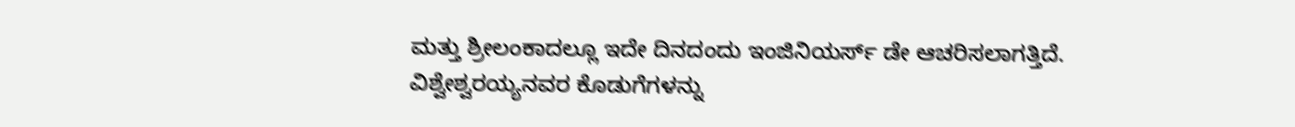ಮತ್ತು ಶ್ರೀಲಂಕಾದಲ್ಲೂ ಇದೇ ದಿನದಂದು ಇಂಜಿನಿಯರ್ಸ್ ಡೇ ಆಚರಿಸಲಾಗತ್ತಿದೆ.
ವಿಶ್ವೇಶ್ವರಯ್ಯನವರ ಕೊಡುಗೆಗಳನ್ನು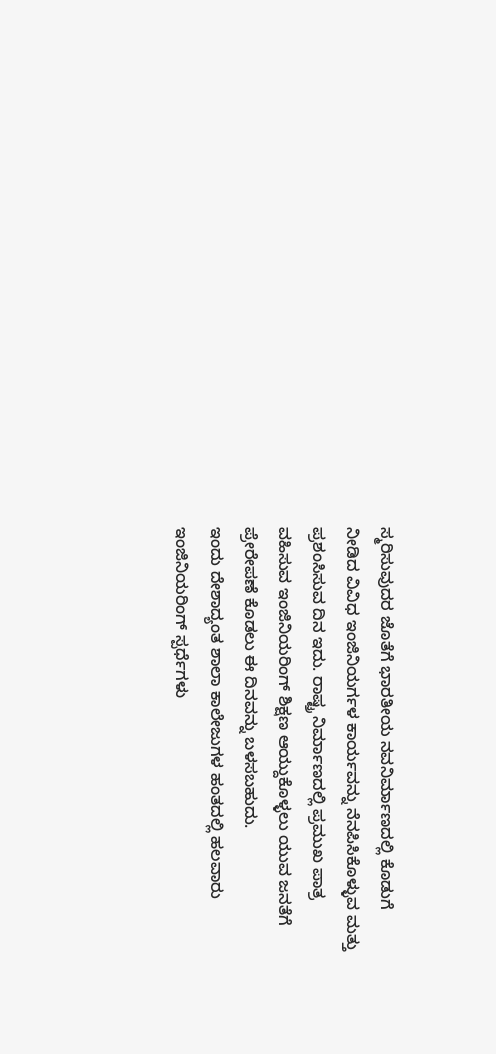ಸ್ಮರಿಸುವುದರ ಜೊತೆಗೆ ಭಾರತೀಯ ನವನಿರ್ಮಾಣದಲ್ಲಿ ಕೊಡುಗೆ ನೀಡಿದ ವಿವಿಧ ಇಂಜಿನಿಯರ್ಗಳ ಕಾರ್ಯವನ್ನು ನೆನಪಿಸಿಕೊಳ್ಳುವ ಮತ್ತು ಪ್ರಶಂಸಿಸುವ ದಿನ ಇದು. ರಾಷ್ಟ್ರ ನಿರ್ಮಾಣದಲ್ಲಿ ಪ್ರಮುಖ ಪಾತ್ರ ವಹಿಸುವ ಇಂಜಿನಿಯರಿಂಗ್ ಶಿಕ್ಷಣ ಆಯ್ದುಕೊಳ್ಳಲು ಯುವ ಜನತೆಗೆ ಪ್ರೇರೇಪಣೆ ಕೊಡಲು ಈ ದಿನವನ್ನು ಬಳಸಬಹುದು.
ಇಂದು ದೇಶಾದ್ಯಂತ ಶಾಲಾ ಕಾಲೇಜುಗಳ ಹಂತದಲ್ಲಿ ಹಲವಾರು ಇಂಜಿನಿಯರಿಂಗ್ ಸ್ಪರ್ಧೆಗಳು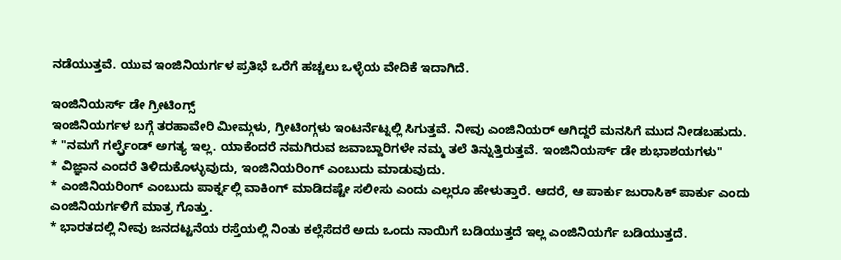ನಡೆಯುತ್ತವೆ. ಯುವ ಇಂಜಿನಿಯರ್ಗಳ ಪ್ರತಿಭೆ ಒರೆಗೆ ಹಚ್ಚಲು ಒಳ್ಳೆಯ ವೇದಿಕೆ ಇದಾಗಿದೆ.

ಇಂಜಿನಿಯರ್ಸ್ ಡೇ ಗ್ರೀಟಿಂಗ್ಸ್
ಇಂಜಿನಿಯರ್ಗಳ ಬಗ್ಗೆ ತರಹಾವೇರಿ ಮೀಮ್ಗಳು, ಗ್ರೀಟಿಂಗ್ಗಳು ಇಂಟರ್ನೆಟ್ನಲ್ಲಿ ಸಿಗುತ್ತವೆ. ನೀವು ಎಂಜಿನಿಯರ್ ಆಗಿದ್ದರೆ ಮನಸಿಗೆ ಮುದ ನೀಡಬಹುದು.
* "ನಮಗೆ ಗರ್ಲ್ಫ್ರೆಂಡ್ ಅಗತ್ಯ ಇಲ್ಲ. ಯಾಕೆಂದರೆ ನಮಗಿರುವ ಜವಾಬ್ದಾರಿಗಳೇ ನಮ್ಮ ತಲೆ ತಿನ್ನುತ್ತಿರುತ್ತವೆ. ಇಂಜಿನಿಯರ್ಸ್ ಡೇ ಶುಭಾಶಯಗಳು"
* ವಿಜ್ಞಾನ ಎಂದರೆ ತಿಳಿದುಕೊಳ್ಳುವುದು, ಇಂಜಿನಿಯರಿಂಗ್ ಎಂಬುದು ಮಾಡುವುದು.
* ಎಂಜಿನಿಯರಿಂಗ್ ಎಂಬುದು ಪಾರ್ಕ್ನಲ್ಲಿ ವಾಕಿಂಗ್ ಮಾಡಿದಷ್ಟೇ ಸಲೀಸು ಎಂದು ಎಲ್ಲರೂ ಹೇಳುತ್ತಾರೆ. ಆದರೆ, ಆ ಪಾರ್ಕು ಜುರಾಸಿಕ್ ಪಾರ್ಕು ಎಂದು ಎಂಜಿನಿಯರ್ಗಳಿಗೆ ಮಾತ್ರ ಗೊತ್ತು.
* ಭಾರತದಲ್ಲಿ ನೀವು ಜನದಟ್ಟನೆಯ ರಸ್ತೆಯಲ್ಲಿ ನಿಂತು ಕಲ್ಲೆಸೆದರೆ ಅದು ಒಂದು ನಾಯಿಗೆ ಬಡಿಯುತ್ತದೆ ಇಲ್ಲ ಎಂಜಿನಿಯರ್ಗೆ ಬಡಿಯುತ್ತದೆ.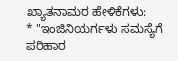ಖ್ಯಾತನಾಮರ ಹೇಳಿಕೆಗಳು:
* "ಇಂಜಿನಿಯರ್ಗಳು ಸಮಸ್ಯೆಗೆ ಪರಿಹಾರ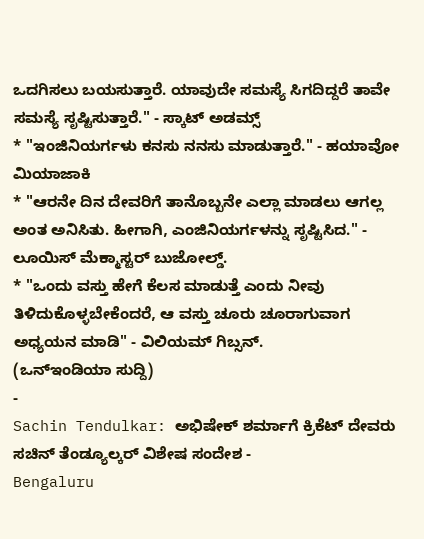ಒದಗಿಸಲು ಬಯಸುತ್ತಾರೆ. ಯಾವುದೇ ಸಮಸ್ಯೆ ಸಿಗದಿದ್ದರೆ ತಾವೇ ಸಮಸ್ಯೆ ಸೃಷ್ಟಿಸುತ್ತಾರೆ." - ಸ್ಕಾಟ್ ಅಡಮ್ಸ್
* "ಇಂಜಿನಿಯರ್ಗಳು ಕನಸು ನನಸು ಮಾಡುತ್ತಾರೆ." - ಹಯಾವೋ ಮಿಯಾಜಾಕಿ
* "ಆರನೇ ದಿನ ದೇವರಿಗೆ ತಾನೊಬ್ಬನೇ ಎಲ್ಲಾ ಮಾಡಲು ಆಗಲ್ಲ ಅಂತ ಅನಿಸಿತು. ಹೀಗಾಗಿ, ಎಂಜಿನಿಯರ್ಗಳನ್ನು ಸೃಷ್ಟಿಸಿದ." - ಲೂಯಿಸ್ ಮೆಕ್ಮಾಸ್ಟರ್ ಬುಜೋಲ್ಡ್.
* "ಒಂದು ವಸ್ತು ಹೇಗೆ ಕೆಲಸ ಮಾಡುತ್ತೆ ಎಂದು ನೀವು ತಿಳಿದುಕೊಳ್ಳಬೇಕೆಂದರೆ, ಆ ವಸ್ತು ಚೂರು ಚೂರಾಗುವಾಗ ಅಧ್ಯಯನ ಮಾಡಿ" - ವಿಲಿಯಮ್ ಗಿಬ್ಸನ್.
(ಒನ್ಇಂಡಿಯಾ ಸುದ್ದಿ)
-
Sachin Tendulkar: ಅಭಿಷೇಕ್ ಶರ್ಮಾಗೆ ಕ್ರಿಕೆಟ್ ದೇವರು ಸಚಿನ್ ತೆಂಡ್ಯೂಲ್ಕರ್ ವಿಶೇಷ ಸಂದೇಶ -
Bengaluru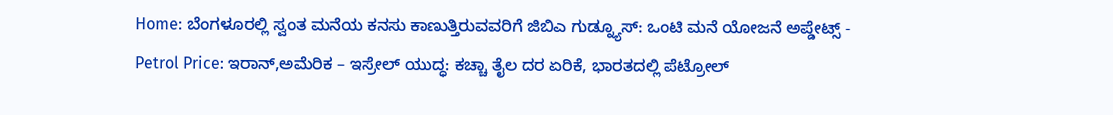Home: ಬೆಂಗಳೂರಲ್ಲಿ ಸ್ವಂತ ಮನೆಯ ಕನಸು ಕಾಣುತ್ತಿರುವವರಿಗೆ ಜಿಬಿಎ ಗುಡ್ನ್ಯೂಸ್: ಒಂಟಿ ಮನೆ ಯೋಜನೆ ಅಪ್ಡೇಟ್ಸ್ -
Petrol Price: ಇರಾನ್,ಅಮೆರಿಕ – ಇಸ್ರೇಲ್ ಯುದ್ಧ: ಕಚ್ಚಾ ತೈಲ ದರ ಏರಿಕೆ, ಭಾರತದಲ್ಲಿ ಪೆಟ್ರೋಲ್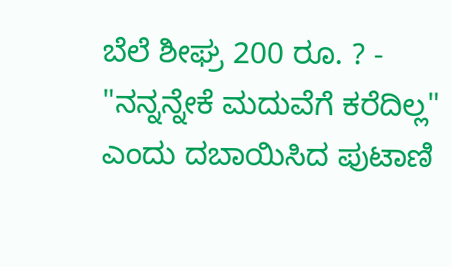ಬೆಲೆ ಶೀಘ್ರ 200 ರೂ. ? -
"ನನ್ನನ್ನೇಕೆ ಮದುವೆಗೆ ಕರೆದಿಲ್ಲ" ಎಂದು ದಬಾಯಿಸಿದ ಪುಟಾಣಿ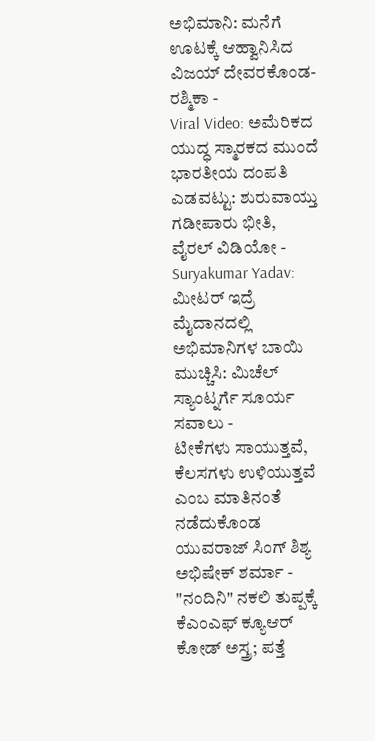ಅಭಿಮಾನಿ: ಮನೆಗೆ ಊಟಕ್ಕೆ ಆಹ್ವಾನಿಸಿದ ವಿಜಯ್ ದೇವರಕೊಂಡ-ರಶ್ಮಿಕಾ -
Viral Video: ಅಮೆರಿಕದ ಯುದ್ಧ ಸ್ಮಾರಕದ ಮುಂದೆ ಭಾರತೀಯ ದಂಪತಿ ಎಡವಟ್ಟು: ಶುರುವಾಯ್ತು ಗಡೀಪಾರು ಭೀತಿ, ವೈರಲ್ ವಿಡಿಯೋ -
Suryakumar Yadav: ಮೀಟರ್ ಇದ್ರೆ ಮೈದಾನದಲ್ಲಿ ಅಭಿಮಾನಿಗಳ ಬಾಯಿ ಮುಚ್ಚಿಸಿ: ಮಿಚೆಲ್ ಸ್ಯಾಂಟ್ನರ್ಗೆ ಸೂರ್ಯ ಸವಾಲು -
ಟೀಕೆಗಳು ಸಾಯುತ್ತವೆ, ಕೆಲಸಗಳು ಉಳಿಯುತ್ತವೆ ಎಂಬ ಮಾತಿನಂತೆ ನಡೆದುಕೊಂಡ ಯುವರಾಜ್ ಸಿಂಗ್ ಶಿಶ್ಯ ಅಭಿಷೇಕ್ ಶರ್ಮಾ -
"ನಂದಿನಿ" ನಕಲಿ ತುಪ್ಪಕ್ಕೆ ಕೆಎಂಎಫ್ ಕ್ಯೂಆರ್ ಕೋಡ್ ಅಸ್ತ್ರ; ಪತ್ತೆ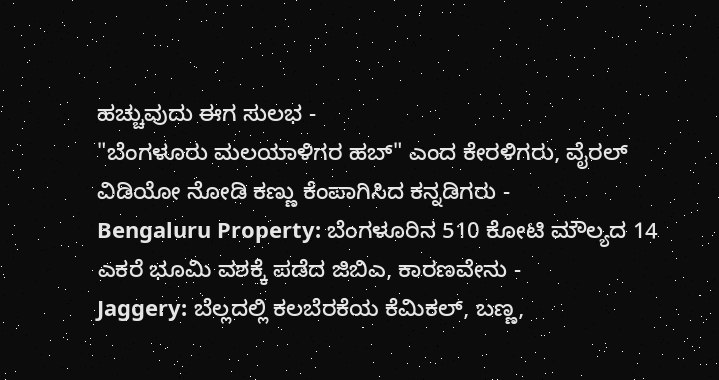ಹಚ್ಚುವುದು ಈಗ ಸುಲಭ -
"ಬೆಂಗಳೂರು ಮಲಯಾಳಿಗರ ಹಬ್" ಎಂದ ಕೇರಳಿಗರು, ವೈರಲ್ ವಿಡಿಯೋ ನೋಡಿ ಕಣ್ಣು ಕೆಂಪಾಗಿಸಿದ ಕನ್ನಡಿಗರು -
Bengaluru Property: ಬೆಂಗಳೂರಿನ 510 ಕೋಟಿ ಮೌಲ್ಯದ 14 ಎಕರೆ ಭೂಮಿ ವಶಕ್ಕೆ ಪಡೆದ ಜಿಬಿಎ, ಕಾರಣವೇನು -
Jaggery: ಬೆಲ್ಲದಲ್ಲಿ ಕಲಬೆರಕೆಯ ಕೆಮಿಕಲ್, ಬಣ್ಣ,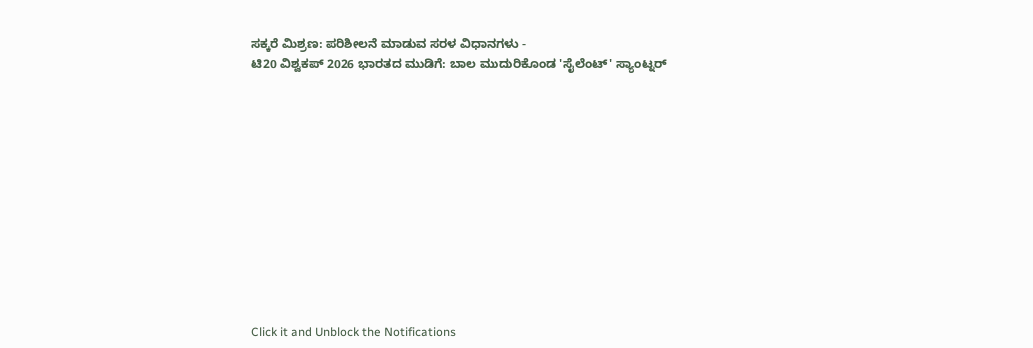ಸಕ್ಕರೆ ಮಿಶ್ರಣ: ಪರಿಶೀಲನೆ ಮಾಡುವ ಸರಳ ವಿಧಾನಗಳು -
ಟಿ20 ವಿಶ್ವಕಪ್ 2026 ಭಾರತದ ಮುಡಿಗೆ: ಬಾಲ ಮುದುರಿಕೊಂಡ 'ಸೈಲೆಂಟ್' ಸ್ಯಾಂಟ್ನರ್












Click it and Unblock the Notifications